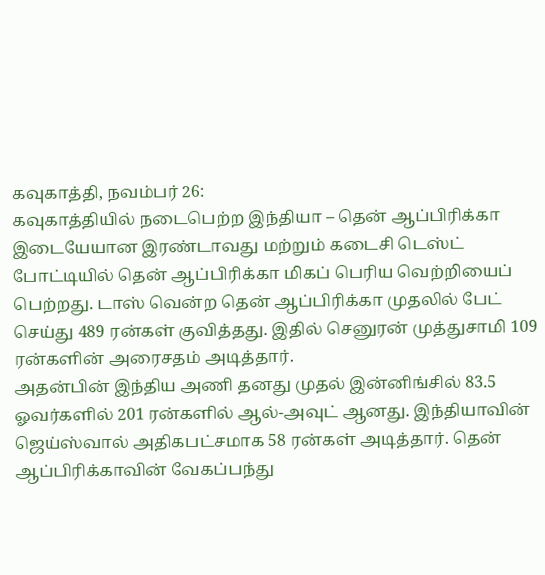கவுகாத்தி, நவம்பர் 26:
கவுகாத்தியில் நடைபெற்ற இந்தியா – தென் ஆப்பிரிக்கா இடையேயான இரண்டாவது மற்றும் கடைசி டெஸ்ட் போட்டியில் தென் ஆப்பிரிக்கா மிகப் பெரிய வெற்றியைப் பெற்றது. டாஸ் வென்ற தென் ஆப்பிரிக்கா முதலில் பேட் செய்து 489 ரன்கள் குவித்தது. இதில் செனுரன் முத்துசாமி 109 ரன்களின் அரைசதம் அடித்தார்.
அதன்பின் இந்திய அணி தனது முதல் இன்னிங்சில் 83.5 ஓவர்களில் 201 ரன்களில் ஆல்-அவுட் ஆனது. இந்தியாவின் ஜெய்ஸ்வால் அதிகபட்சமாக 58 ரன்கள் அடித்தார். தென் ஆப்பிரிக்காவின் வேகப்பந்து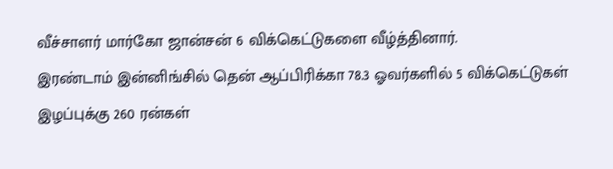வீச்சாளர் மார்கோ ஜான்சன் 6 விக்கெட்டுகளை வீழ்த்தினார்.
இரண்டாம் இன்னிங்சில் தென் ஆப்பிரிக்கா 78.3 ஓவர்களில் 5 விக்கெட்டுகள் இழப்புக்கு 260 ரன்கள்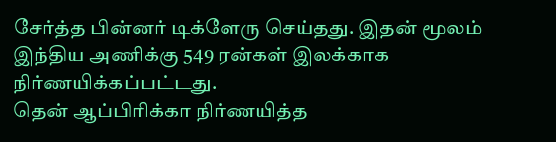சேர்த்த பின்னர் டிக்ளேரு செய்தது. இதன் மூலம் இந்திய அணிக்கு 549 ரன்கள் இலக்காக நிர்ணயிக்கப்பட்டது.
தென் ஆப்பிரிக்கா நிர்ணயித்த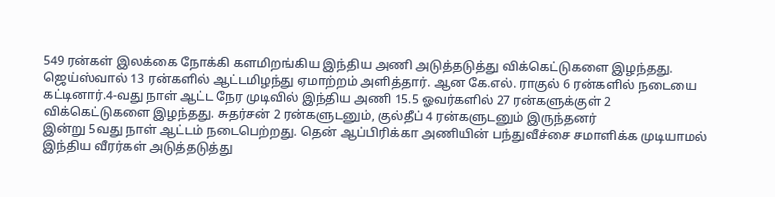549 ரன்கள் இலக்கை நோக்கி களமிறங்கிய இந்திய அணி அடுத்தடுத்து விக்கெட்டுகளை இழந்தது. ஜெய்ஸ்வால் 13 ரன்களில் ஆட்டமிழந்து ஏமாற்றம் அளித்தார். ஆன கே.எல். ராகுல் 6 ரன்களில் நடையை கட்டினார்.4-வது நாள் ஆட்ட நேர முடிவில் இந்திய அணி 15.5 ஓவர்களில் 27 ரன்களுக்குள் 2 விக்கெட்டுகளை இழந்தது. சுதர்சன் 2 ரன்களுடனும், குல்தீப் 4 ரன்களுடனும் இருந்தனர்
இன்று 5வது நாள் ஆட்டம் நடைபெற்றது. தென் ஆப்பிரிக்கா அணியின் பந்துவீச்சை சமாளிக்க முடியாமல் இந்திய வீரர்கள் அடுத்தடுத்து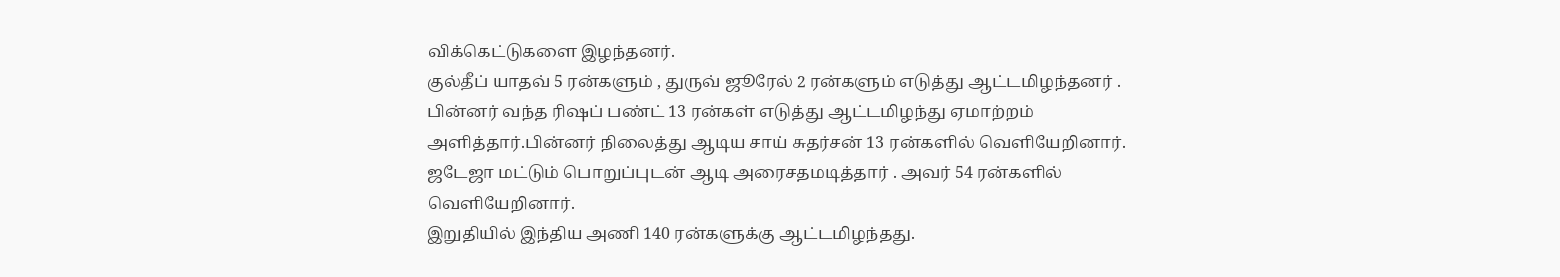விக்கெட்டுகளை இழந்தனர்.
குல்தீப் யாதவ் 5 ரன்களும் , துருவ் ஜூரேல் 2 ரன்களும் எடுத்து ஆட்டமிழந்தனர் .
பின்னர் வந்த ரிஷப் பண்ட் 13 ரன்கள் எடுத்து ஆட்டமிழந்து ஏமாற்றம் அளித்தார்.பின்னர் நிலைத்து ஆடிய சாய் சுதர்சன் 13 ரன்களில் வெளியேறினார். ஜடேஜா மட்டும் பொறுப்புடன் ஆடி அரைசதமடித்தார் . அவர் 54 ரன்களில் வெளியேறினார்.
இறுதியில் இந்திய அணி 140 ரன்களுக்கு ஆட்டமிழந்தது.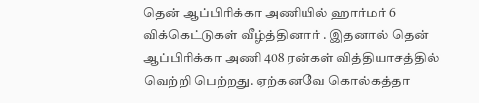தென் ஆப்பிரிக்கா அணியில் ஹார்மர் 6 விக்கெட்டுகள் வீழ்த்தினார் . இதனால் தென் ஆப்பிரிக்கா அணி 408 ரன்கள் வித்தியாசத்தில் வெற்றி பெற்றது. ஏற்கனவே கொல்கத்தா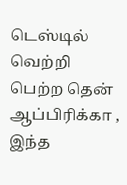டெஸ்டில் வெற்றி பெற்ற தென் ஆப்பிரிக்கா , இந்த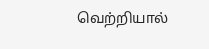வெற்றியால்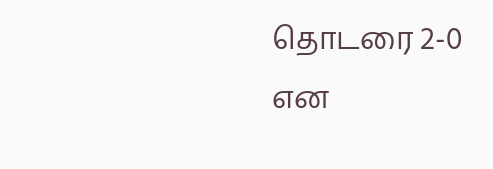தொடரை 2-0 என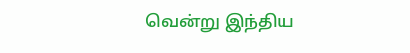வென்று இந்திய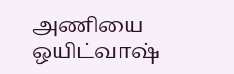அணியை ஒயிட்வாஷ்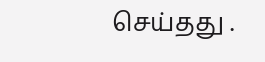செய்தது .